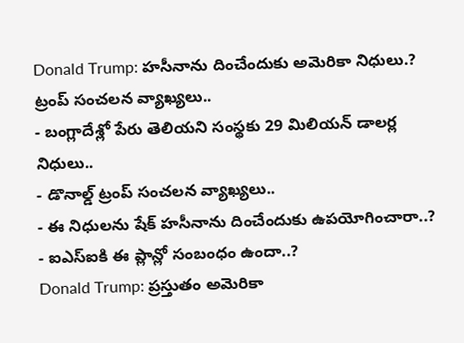Donald Trump: హసీనాను దించేందుకు అమెరికా నిధులు.? ట్రంప్ సంచలన వ్యాఖ్యలు..
- బంగ్లాదేశ్లో పేరు తెలియని సంస్థకు 29 మిలియన్ డాలర్ల నిధులు..
- డొనాల్డ్ ట్రంప్ సంచలన వ్యాఖ్యలు..
- ఈ నిధులను షేక్ హసీనాను దించేందుకు ఉపయోగించారా..?
- ఐఎస్ఐకి ఈ ప్లాన్లో సంబంధం ఉందా..?
Donald Trump: ప్రస్తుతం అమెరికా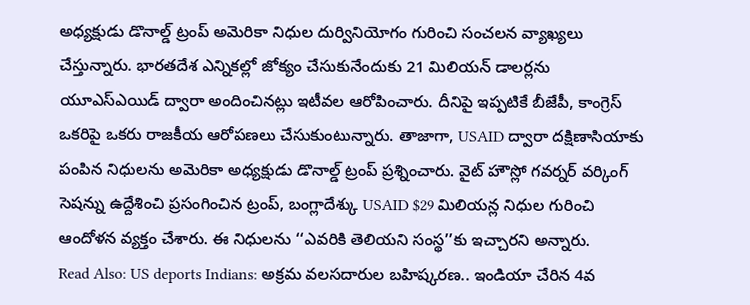అధ్యక్షుడు డొనాల్డ్ ట్రంప్ అమెరికా నిధుల దుర్వినియోగం గురించి సంచలన వ్యాఖ్యలు చేస్తున్నారు. భారతదేశ ఎన్నికల్లో జోక్యం చేసుకునేందుకు 21 మిలియన్ డాలర్లను యూఎస్ఎయిడ్ ద్వారా అందించినట్లు ఇటీవల ఆరోపించారు. దీనిపై ఇప్పటికే బీజేపీ, కాంగ్రెస్ ఒకరిపై ఒకరు రాజకీయ ఆరోపణలు చేసుకుంటున్నారు. తాజాగా, USAID ద్వారా దక్షిణాసియాకు పంపిన నిధులను అమెరికా అధ్యక్షుడు డొనాల్డ్ ట్రంప్ ప్రశ్నించారు. వైట్ హౌస్లో గవర్నర్ వర్కింగ్ సెషన్ను ఉద్దేశించి ప్రసంగించిన ట్రంప్, బంగ్లాదేశ్కు USAID $29 మిలియన్ల నిధుల గురించి ఆందోళన వ్యక్తం చేశారు. ఈ నిధులను ‘‘ఎవరికి తెలియని సంస్థ’’కు ఇచ్చారని అన్నారు.
Read Also: US deports Indians: అక్రమ వలసదారుల బహిష్కరణ.. ఇండియా చేరిన 4వ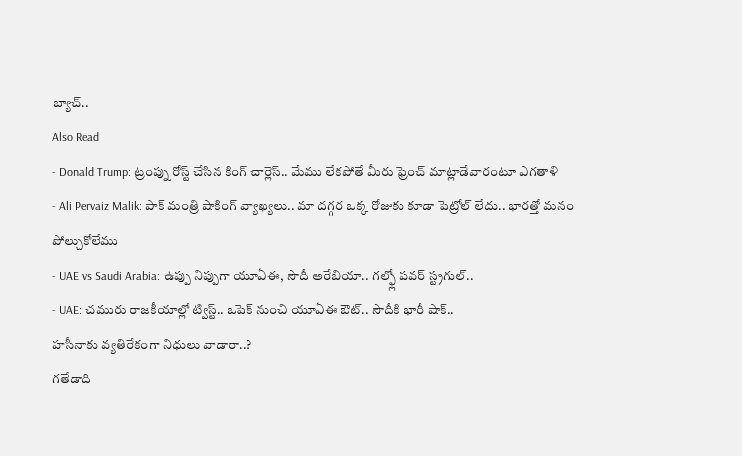బ్యాచ్..
Also Read
- Donald Trump: ట్రంప్ను రోస్ట్ చేసిన కింగ్ చార్లెస్.. మేము లేకపోతే మీరు ఫ్రెంచ్ మాట్లాడేవారంటూ ఎగతాళి
- Ali Pervaiz Malik: పాక్ మంత్రి షాకింగ్ వ్యాఖ్యలు.. మా దగ్గర ఒక్క రోజుకు కూడా పెట్రోల్ లేదు.. భారత్తో మనం పోల్చుకోలేము
- UAE vs Saudi Arabia: ఉప్పు నిప్పుగా యూఏఈ, సౌదీ అరేబియా.. గల్ఫ్లో పవర్ స్ట్రగుల్..
- UAE: చమురు రాజకీయాల్లో ట్విస్ట్.. ఒపెక్ నుంచి యూఏఈ ఔట్.. సౌదీకి భారీ షాక్..
హసీనాకు వ్యతిరేకంగా నిధులు వాడారా..?
గతేడాది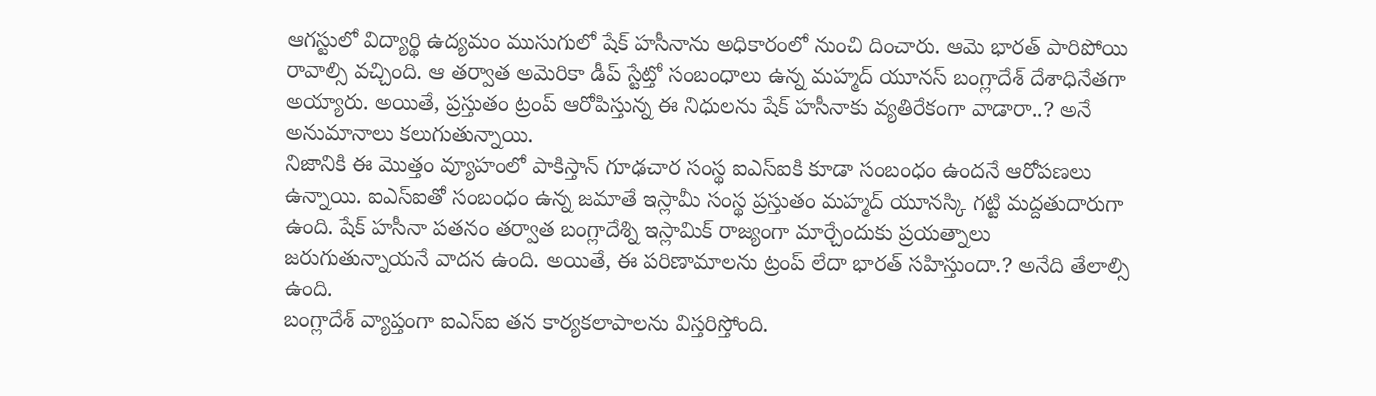ఆగస్టులో విద్యార్థి ఉద్యమం ముసుగులో షేక్ హసీనాను అధికారంలో నుంచి దించారు. ఆమె భారత్ పారిపోయి రావాల్సి వచ్చింది. ఆ తర్వాత అమెరికా డీప్ స్టేట్తో సంబంధాలు ఉన్న మహ్మద్ యూనస్ బంగ్లాదేశ్ దేశాధినేతగా అయ్యారు. అయితే, ప్రస్తుతం ట్రంప్ ఆరోపిస్తున్న ఈ నిధులను షేక్ హసీనాకు వ్యతిరేకంగా వాడారా..? అనే అనుమానాలు కలుగుతున్నాయి.
నిజానికి ఈ మొత్తం వ్యూహంలో పాకిస్తాన్ గూఢచార సంస్థ ఐఎస్ఐకి కూడా సంబంధం ఉందనే ఆరోపణలు ఉన్నాయి. ఐఎస్ఐతో సంబంధం ఉన్న జమాతే ఇస్లామీ సంస్థ ప్రస్తుతం మహ్మద్ యూనస్కి గట్టి మద్దతుదారుగా ఉంది. షేక్ హసీనా పతనం తర్వాత బంగ్లాదేశ్ని ఇస్లామిక్ రాజ్యంగా మార్చేందుకు ప్రయత్నాలు జరుగుతున్నాయనే వాదన ఉంది. అయితే, ఈ పరిణామాలను ట్రంప్ లేదా భారత్ సహిస్తుందా.? అనేది తేలాల్సి ఉంది.
బంగ్లాదేశ్ వ్యాప్తంగా ఐఎస్ఐ తన కార్యకలాపాలను విస్తరిస్తోంది.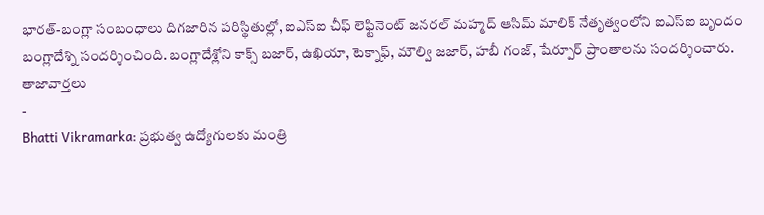భారత్-బంగ్లా సంబంధాలు దిగజారిన పరిస్థితుల్లో, ఐఎస్ఐ చీఫ్ లెఫ్టినెంట్ జనరల్ మహ్మద్ ఆసిమ్ మాలిక్ నేతృత్వంలోని ఐఎస్ఐ బృందం బంగ్లాదేశ్ని సందర్శించింది. బంగ్లాదేశ్లోని కాక్స్ బజార్, ఉఖియా, టెక్నాఫ్, మౌల్వి జజార్, హబీ గంజ్, షేర్పూర్ ప్రాంతాలను సందర్శించారు.
తాజావార్తలు
-
Bhatti Vikramarka: ప్రభుత్వ ఉద్యోగులకు మంత్రి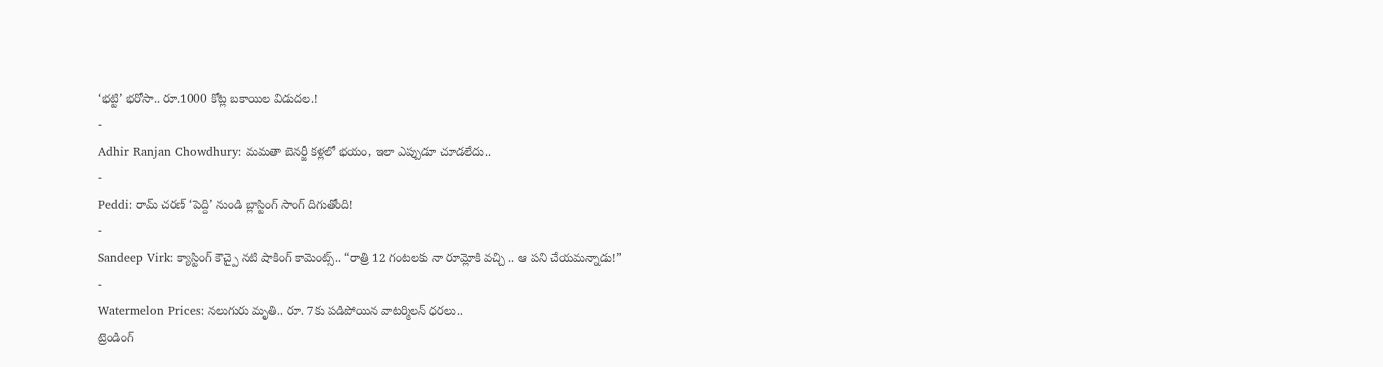‘భట్టి’ భరోసా.. రూ.1000 కోట్ల బకాయిల విడుదల.!
-
Adhir Ranjan Chowdhury: మమతా బెనర్జీ కళ్లలో భయం, ఇలా ఎప్పుడూ చూడలేదు..
-
Peddi: రామ్ చరణ్ ‘పెద్ది’ నుండి బ్లాస్టింగ్ సాంగ్ దిగుతోంది!
-
Sandeep Virk: క్యాస్టింగ్ కౌచ్పై నటి షాకింగ్ కామెంట్స్.. “రాత్రి 12 గంటలకు నా రూమ్లోకి వచ్చి .. ఆ పని చేయమన్నాడు!”
-
Watermelon Prices: నలుగురు మృతి.. రూ. 7కు పడిపోయిన వాటర్మిలన్ ధరలు..
ట్రెండింగ్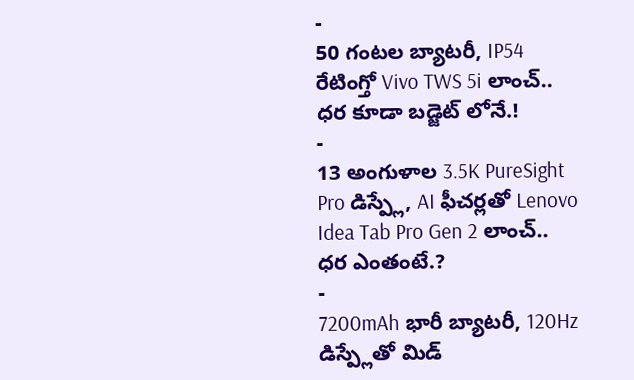-
50 గంటల బ్యాటరీ, IP54 రేటింగ్తో Vivo TWS 5i లాంచ్.. ధర కూడా బడ్జెట్ లోనే.!
-
13 అంగుళాల 3.5K PureSight Pro డిస్ప్లే, AI ఫీచర్లతో Lenovo Idea Tab Pro Gen 2 లాంచ్.. ధర ఎంతంటే.?
-
7200mAh భారీ బ్యాటరీ, 120Hz డిస్ప్లేతో మిడ్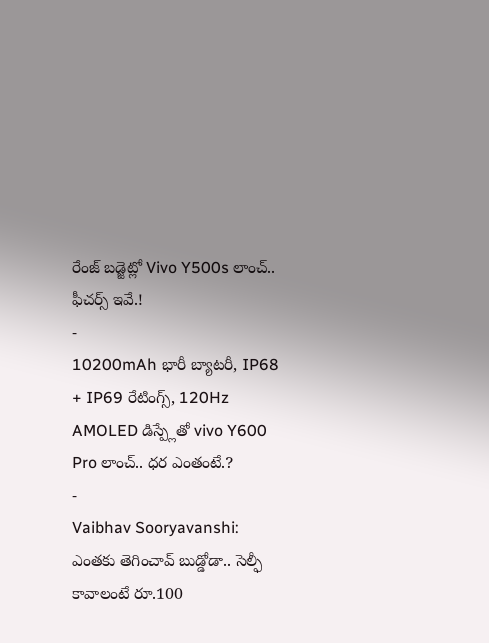రేంజ్ బడ్జెట్లో Vivo Y500s లాంచ్.. ఫీచర్స్ ఇవే.!
-
10200mAh భారీ బ్యాటరీ, IP68 + IP69 రేటింగ్స్, 120Hz AMOLED డిస్ప్లేతో vivo Y600 Pro లాంచ్.. ధర ఎంతంటే.?
-
Vaibhav Sooryavanshi: ఎంతకు తెగించావ్ బుడ్డోడా.. సెల్ఫీ కావాలంటే రూ.100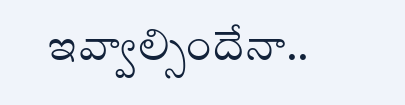ఇవ్వాల్సిందేనా..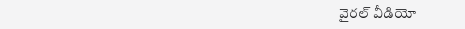వైరల్ వీడియో